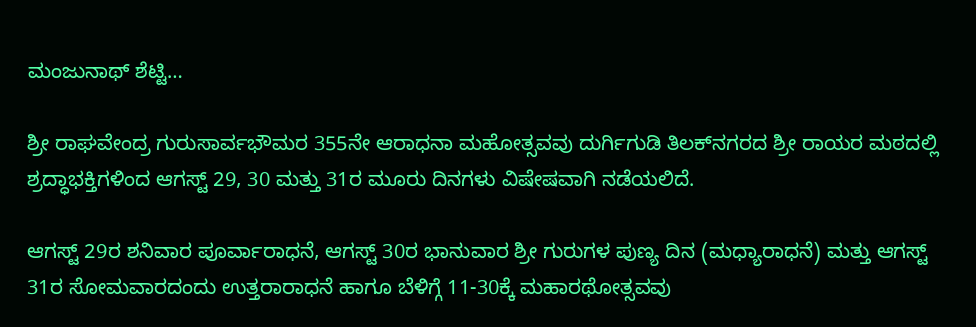ಮಂಜುನಾಥ್ ಶೆಟ್ಟಿ…

ಶ್ರೀ ರಾಘವೇಂದ್ರ ಗುರುಸಾರ್ವಭೌಮರ 355ನೇ ಆರಾಧನಾ ಮಹೋತ್ಸವವು ದುರ್ಗಿಗುಡಿ ತಿಲಕ್‌ನಗರದ ಶ್ರೀ ರಾಯರ ಮಠದಲ್ಲಿ ಶ್ರದ್ಧಾಭಕ್ತಿಗಳಿಂದ ಆಗಸ್ಟ್ 29, 30 ಮತ್ತು 31ರ ಮೂರು ದಿನಗಳು ವಿಷೇಷವಾಗಿ ನಡೆಯಲಿದೆ.

ಆಗಸ್ಟ್ 29ರ ಶನಿವಾರ ಪೂರ್ವಾರಾಧನೆ, ಆಗಸ್ಟ್ 30ರ ಭಾನುವಾರ ಶ್ರೀ ಗುರುಗಳ ಪುಣ್ಯ ದಿನ (ಮಧ್ಯಾರಾಧನೆ) ಮತ್ತು ಆಗಸ್ಟ್ 31ರ ಸೋಮವಾರದಂದು ಉತ್ತರಾರಾಧನೆ ಹಾಗೂ ಬೆಳಿಗ್ಗೆ 11-30ಕ್ಕೆ ಮಹಾರಥೋತ್ಸವವು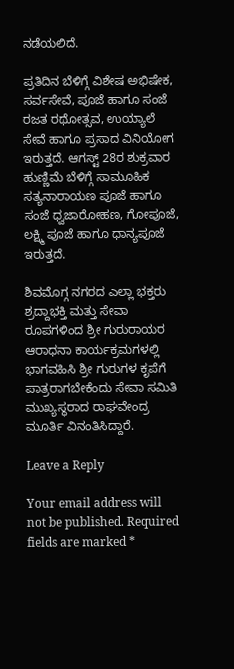ನಡೆಯಲಿದೆ.

ಪ್ರತಿದಿನ ಬೆಳಿಗ್ಗೆ ವಿಶೇಷ ಅಭಿಷೇಕ, ಸರ್ವಸೇವೆ, ಪೂಜೆ ಹಾಗೂ ಸಂಜೆ ರಜತ ರಥೋತ್ಸವ, ಉಯ್ಯಾಲೆ ಸೇವೆ ಹಾಗೂ ಪ್ರಸಾದ ವಿನಿಯೋಗ ಇರುತ್ತದೆ. ಆಗಸ್ಟ್ 28ರ ಶುಕ್ರವಾರ ಹುಣ್ಣಿಮೆ ಬೆಳಿಗ್ಗೆ ಸಾಮೂಹಿಕ ಸತ್ಯನಾರಾಯಣ ಪೂಜೆ ಹಾಗೂ ಸಂಜೆ ಧ್ವಜಾರೋಹಣ, ಗೋಪೂಜೆ, ಲಕ್ಷ್ಮಿ ಪೂಜೆ ಹಾಗೂ ಧಾನ್ಯಪೂಜೆ ಇರುತ್ತದೆ.

ಶಿವಮೊಗ್ಗ ನಗರದ ಎಲ್ಲಾ ಭಕ್ತರು ಶ್ರದ್ದಾಭಕ್ತಿ ಮತ್ತು ಸೇವಾ ರೂಪಗಳಿಂದ ಶ್ರೀ ಗುರುರಾಯರ ಆರಾಧನಾ ಕಾರ್ಯಕ್ರಮಗಳಲ್ಲಿ ಭಾಗವಹಿಸಿ ಶ್ರೀ ಗುರುಗಳ ಕೃಪೆಗೆ ಪಾತ್ರರಾಗಬೇಕೆಂದು ಸೇವಾ ಸಮಿತಿ ಮುಖ್ಯಸ್ಥರಾದ ರಾಘವೇಂದ್ರ ಮೂರ್ತಿ ವಿನಂತಿಸಿದ್ದಾರೆ.

Leave a Reply

Your email address will not be published. Required fields are marked *